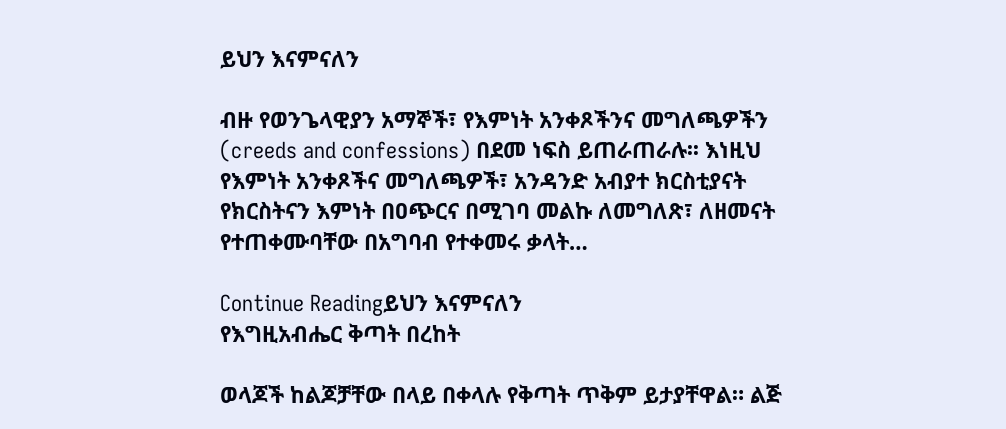ይህን እናምናለን

ብዙ የወንጌላዊያን አማኞች፣ የእምነት አንቀጾችንና መግለጫዎችን (creeds and confessions) በደመ ነፍስ ይጠራጠራሉ፡፡ እነዚህ የእምነት አንቀጾችና መግለጫዎች፣ አንዳንድ አብያተ ክርስቲያናት የክርስትናን እምነት በዐጭርና በሚገባ መልኩ ለመግለጽ፣ ለዘመናት የተጠቀሙባቸው በአግባብ የተቀመሩ ቃላት…

Continue Readingይህን እናምናለን
የእግዚአብሔር ቅጣት በረከት

ወላጆች ከልጆቻቸው በላይ በቀላሉ የቅጣት ጥቅም ይታያቸዋል። ልጅ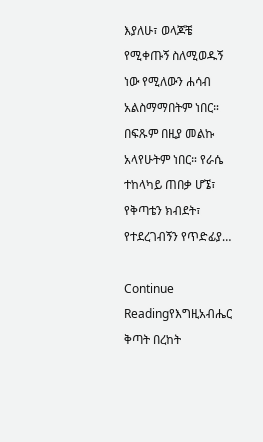እያለሁ፣ ወላጆቼ የሚቀጡኝ ስለሚወዱኝ ነው የሚለውን ሐሳብ አልስማማበትም ነበር። በፍጹም በዚያ መልኩ አላየሁትም ነበር። የራሴ ተከላካይ ጠበቃ ሆኜ፣ የቅጣቴን ክብደት፣ የተደረገብኝን የጥድፊያ…

Continue Readingየእግዚአብሔር ቅጣት በረከት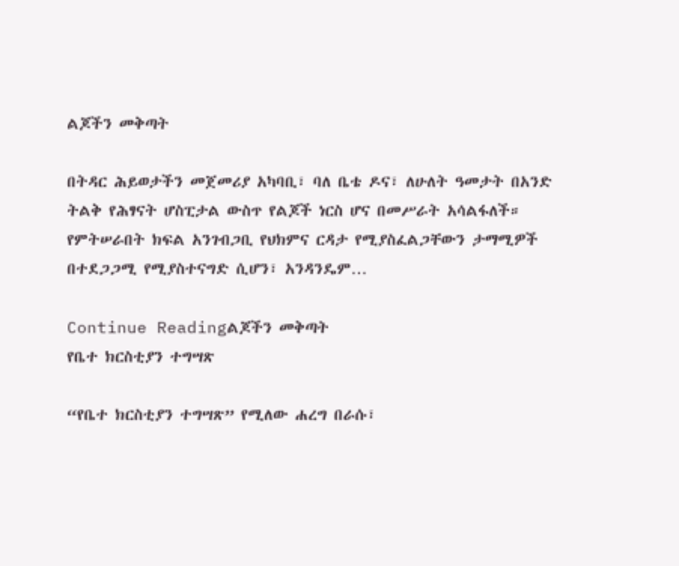ልጆችን መቅጣት

በትዳር ሕይወታችን መጀመሪያ አካባቢ፣ ባለ ቤቴ ዶና፣ ለሁለት ዓመታት በአንድ ትልቅ የሕፃናት ሆስፒታል ውስጥ የልጆች ነርስ ሆና በመሥራት አሳልፋለች። የምትሠራበት ክፍል አንገብጋቢ የህክምና ርዳታ የሚያስፈልጋቸውን ታማሚዎች በተደጋጋሚ የሚያስተናግድ ሲሆን፣ አንዳንዴም…

Continue Readingልጆችን መቅጣት
የቤተ ክርስቲያን ተግሣጽ

“የቤተ ክርስቲያን ተግሣጽ” የሚለው ሐረግ በራሱ፣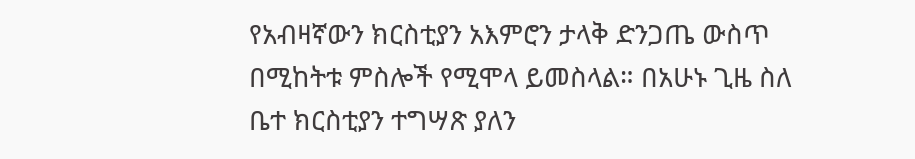የአብዛኛውን ክርስቲያን አእምሮን ታላቅ ድንጋጤ ውስጥ በሚከትቱ ምስሎች የሚሞላ ይመስላል። በአሁኑ ጊዜ ስለ ቤተ ክርስቲያን ተግሣጽ ያለን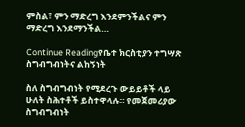ምስል፣ ምን ማድረግ እንደምንችልና ምን ማድረግ እንደማንችል…

Continue Readingየቤተ ክርስቲያን ተግሣጽ
ስግብግብነትና ልከኝነት

ስለ ስግብግብነት የሚደረጉ ውይይቶች ላይ ሁለት ስሕተቶች ይስተዋላሉ። የመጀመሪያው ስግብግብነት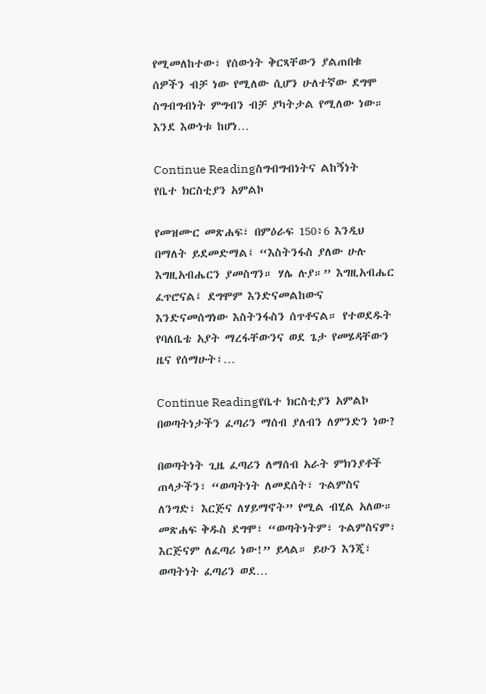የሚመለከተው፣ የሰውነት ቅርጻቸውን ያልጠበቁ ሰዎችን ብቻ ነው የሚለው ሲሆን ሁለተኛው ደግሞ ስግብግብነት ምግብን ብቻ ያካትታል የሚለው ነው። እንደ እውነቱ ከሆነ…

Continue Readingስግብግብነትና ልከኝነት
የቤተ ክርስቲያን አምልኮ

የመዝሙር መጽሐፍ፣ በምዕራፍ 150፥6 እንዲህ በማለት ይደመድማል፤ “እስትንፋስ ያለው ሁሉ እግዚአብሔርን ያመስግን። ሃሌ ሉያ።” እግዚአብሔር ፈጥሮናል፤ ደግሞም እንድናመልከውና እንድናመሰግነው እስትንፋስን ሰጥቶናል። የተወደዱት የባለቤቴ አያት ማረፋቸውንና ወደ ጌታ የመሄዳቸውን ዜና የሰማሁት፣…

Continue Readingየቤተ ክርስቲያን አምልኮ
በወጣትነታችን ፈጣሪን ማሰብ ያለብን ለምንድን ነው?

በወጣትነት ጊዜ ፈጣሪን ለማሰብ አራት ምክንያቶች ጠላታችን፣ “ወጣትነት ለመደሰት፣ ጉልምስና ለንግድ፣ እርጅና ለሃይማኖት” የሚል ብሂል አለው። መጽሐፍ ቅዱስ ደግሞ፣ “ወጣትነትም፣ ጉልምስናም፣ እርጅናም ለፈጣሪ ነው!” ይላል። ይሁን እንጂ፣ ወጣትነት ፈጣሪን ወደ…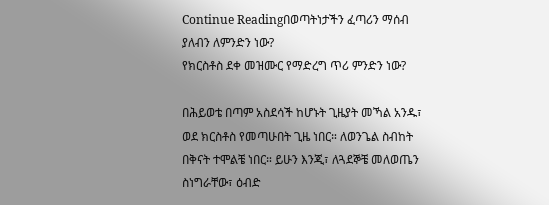Continue Readingበወጣትነታችን ፈጣሪን ማሰብ ያለብን ለምንድን ነው?
የክርስቶስ ደቀ መዝሙር የማድረግ ጥሪ ምንድን ነው?

በሕይወቴ በጣም አስደሳች ከሆኑት ጊዜያት መኻል አንዱ፣ ወደ ክርስቶስ የመጣሁበት ጊዜ ነበር። ለወንጌል ስብከት በቅናት ተሞልቼ ነበር። ይሁን እንጂ፣ ለጓደኞቼ መለወጤን ስነግራቸው፣ ዕብድ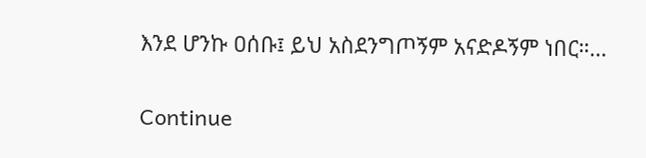እንደ ሆንኩ ዐሰቡ፤ ይህ አስደንግጦኝም አናድዶኝም ነበር።…

Continue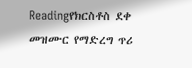Readingየክርስቶስ ደቀ መዝሙር የማድረግ ጥሪ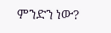ምንድን ነው?